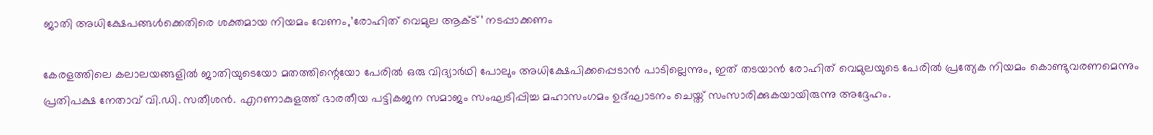ജാതി അധിക്ഷേപങ്ങൾക്കെതിരെ ശക്തമായ നിയമം വേണം,’രോഹിത് വെമുല ആക്ട്’ നടപ്പാക്കണം

കേരളത്തിലെ കലാലയങ്ങളിൽ ജാതിയുടെയോ മതത്തിന്റെയോ പേരിൽ ഒരു വിദ്യാർഥി പോലും അധിക്ഷേപിക്കപ്പെടാൻ പാടില്ലെന്നും, ഇത് തടയാൻ രോഹിത് വെമുലയുടെ പേരിൽ പ്രത്യേക നിയമം കൊണ്ടുവരണമെന്നും പ്രതിപക്ഷ നേതാവ് വി.ഡി. സതീശൻ. എറണാകുളത്ത് ഭാരതീയ പട്ടികജന സമാജം സംഘടിപ്പിച്ച മഹാസംഗമം ഉദ്ഘാടനം ചെയ്ത് സംസാരിക്കുകയായിരുന്നു അദ്ദേഹം.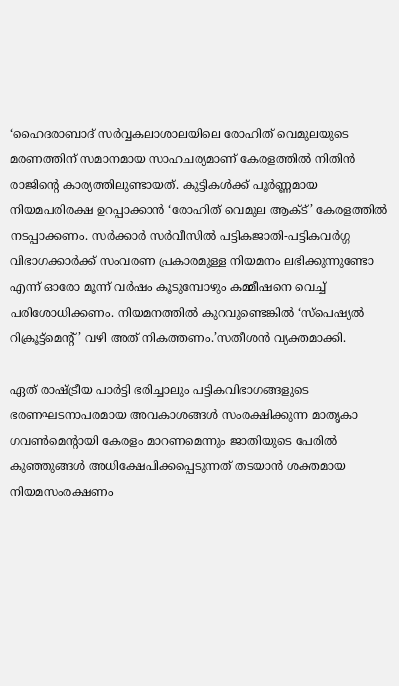‘ഹൈദരാബാദ് സർവ്വകലാശാലയിലെ രോഹിത് വെമുലയുടെ മരണത്തിന് സമാനമായ സാഹചര്യമാണ് കേരളത്തിൽ നിതിൻ രാജിന്റെ കാര്യത്തിലുണ്ടായത്. കുട്ടികൾക്ക് പൂർണ്ണമായ നിയമപരിരക്ഷ ഉറപ്പാക്കാൻ ‘രോഹിത് വെമുല ആക്ട്’ കേരളത്തിൽ നടപ്പാക്കണം. സർക്കാർ സർവീസിൽ പട്ടികജാതി-പട്ടികവർഗ്ഗ വിഭാഗക്കാർക്ക് സംവരണ പ്രകാരമുള്ള നിയമനം ലഭിക്കുന്നുണ്ടോ എന്ന് ഓരോ മൂന്ന് വർഷം കൂടുമ്പോഴും കമ്മീഷനെ വെച്ച് പരിശോധിക്കണം. നിയമനത്തിൽ കുറവുണ്ടെങ്കിൽ ‘സ്പെഷ്യൽ റിക്രൂട്ട്‌മെന്റ്’ വഴി അത് നികത്തണം.’സതീശൻ വ്യക്തമാക്കി.

ഏത് രാഷ്ട്രീയ പാർട്ടി ഭരിച്ചാലും പട്ടികവിഭാഗങ്ങളുടെ ഭരണഘടനാപരമായ അവകാശങ്ങൾ സംരക്ഷിക്കുന്ന മാതൃകാ ഗവൺമെന്റായി കേരളം മാറണമെന്നും ജാതിയുടെ പേരിൽ കുഞ്ഞുങ്ങൾ അധിക്ഷേപിക്കപ്പെടുന്നത് തടയാൻ ശക്തമായ നിയമസംരക്ഷണം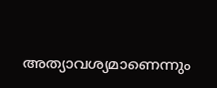അത്യാവശ്യമാണെന്നും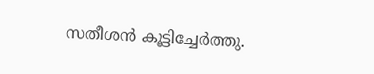സതീശൻ കൂട്ടിച്ചേർത്തു.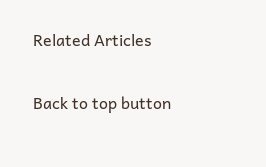Related Articles

Back to top button